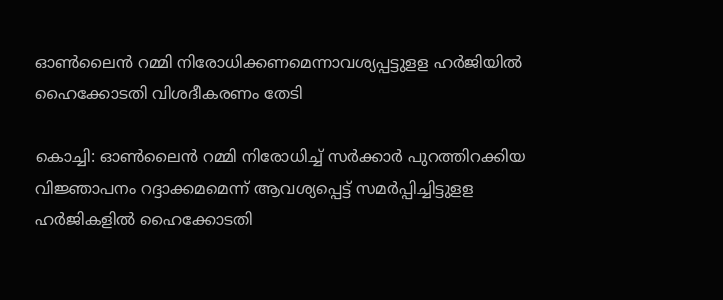ഓണ്‍ലൈന്‍ റമ്മി നിരോധിക്കണമെന്നാവശ്യപ്പട്ടുളള ഹര്‍ജിയില്‍ ഹൈക്കോടതി വിശദീകരണം തേടി

കൊച്ചി: ഓണ്‍ലൈന്‍ റമ്മി നിരോധിച്ച് സര്‍ക്കാര്‍ പുറത്തിറക്കിയ വിജ്ഞാപനം റദ്ദാക്കമമെന്ന് ആവശ്യപ്പെട്ട് സമര്‍പ്പിച്ചിട്ടുളള ഹര്‍ജികളില്‍ ഹൈക്കോടതി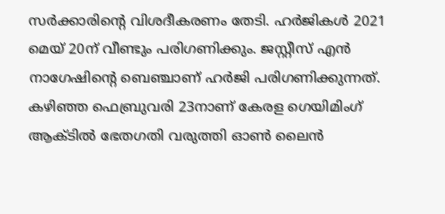സര്‍ക്കാരിന്റെ വിശദീകരണം തേടി. ഹര്‍ജികള്‍ 2021 മെയ് 20ന് വീണ്ടും പരിഗണിക്കും. ജസ്റ്റീസ് എന്‍ നാഗേഷിന്റെ ബെഞ്ചാണ് ഹര്‍ജി പരിഗണിക്കുന്നത്. കഴിഞ്ഞ ഫെബ്രുവരി 23നാണ് കേരള ഗെയിമിംഗ് ആക്ടില്‍ ഭേതഗതി വരുത്തി ഓണ്‍ ലൈന്‍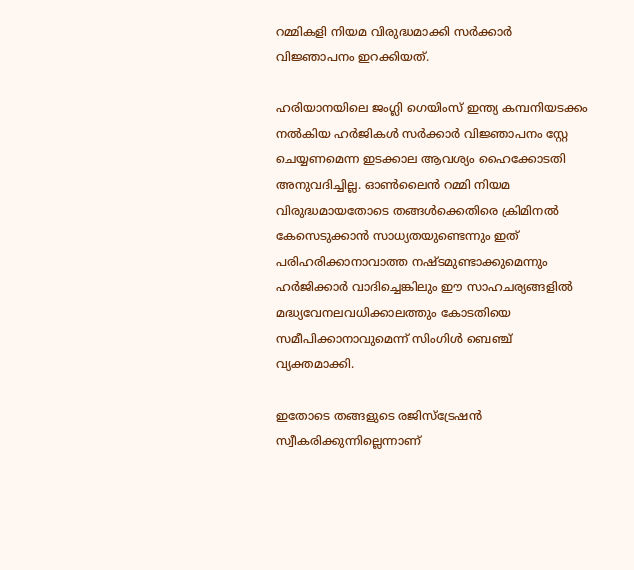റമ്മികളി നിയമ വിരുദ്ധമാക്കി സര്‍ക്കാര്‍ വിജ്ഞാപനം ഇറക്കിയത്.

ഹരിയാനയിലെ ജംഗ്ലി ഗെയിംസ് ഇന്ത്യ കമ്പനിയടക്കം നല്‍കിയ ഹര്‍ജികള്‍ സര്‍ക്കാര്‍ വിജ്ഞാപനം സ്റ്റേ ചെയ്യണമെന്ന ഇടക്കാല ആവശ്യം ഹൈക്കോടതി അനുവദിച്ചില്ല. ഓണ്‍ലൈന്‍ റമ്മി നിയമ വിരുദ്ധമായതോടെ തങ്ങള്‍ക്കെതിരെ ക്രിമിനല്‍ കേസെടുക്കാന്‍ സാധ്യതയുണ്ടെന്നും ഇത് പരിഹരിക്കാനാവാത്ത നഷ്ടമുണ്ടാക്കുമെന്നും ഹര്‍ജിക്കാര്‍ വാദിച്ചെങ്കിലും ഈ സാഹചര്യങ്ങളില്‍ മദ്ധ്യവേനലവധിക്കാലത്തും കോടതിയെ സമീപിക്കാനാവുമെന്ന് സിംഗിള്‍ ബെഞ്ച് വ്യക്തമാക്കി.

ഇതോടെ തങ്ങളുടെ രജിസ്‌ട്രേഷന്‍ സ്വീകരിക്കുന്നില്ലെന്നാണ്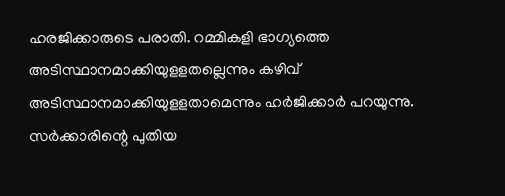ഹരജിക്കാരുടെ പരാതി. റമ്മികളി ഭാഗ്യത്തെ അടിസ്ഥാനമാക്കിയുളളതല്ലെന്നും കഴിവ് അടിസ്ഥാനമാക്കിയുളളതാമെന്നും ഹര്‍ജിക്കാര്‍ പറയുന്നു. സര്‍ക്കാരിന്റെ പുതിയ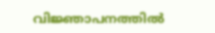വിജ്ഞാപനത്തില്‍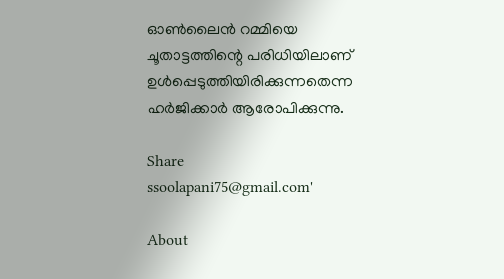ഓണ്‍ലൈന്‍ റമ്മിയെ ചൂതാട്ടത്തിന്റെ പരിധിയിലാണ് ഉള്‍പ്പെടുത്തിയിരിക്കുന്നതെന്ന ഹര്‍ജിക്കാര്‍ ആരോപിക്കുന്നു.

Share
ssoolapani75@gmail.com'

About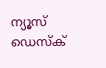ന്യൂസ് ഡെസ്ക്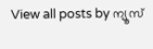View all posts by ന്യൂസ്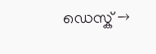ഡെസ്ക് →